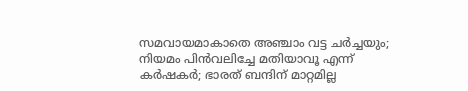സമവായമാകാതെ അഞ്ചാം വട്ട ചർച്ചയും; നിയമം പിൻവലിച്ചേ മതിയാവൂ എന്ന് കർഷകർ; ഭാരത് ബന്ദിന് മാറ്റമില്ല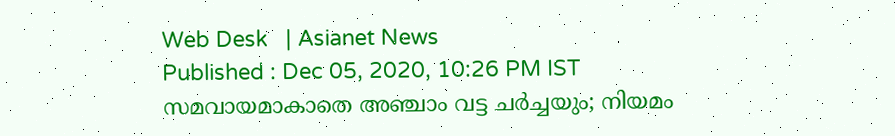Web Desk   | Asianet News
Published : Dec 05, 2020, 10:26 PM IST
സമവായമാകാതെ അഞ്ചാം വട്ട ചർച്ചയും; നിയമം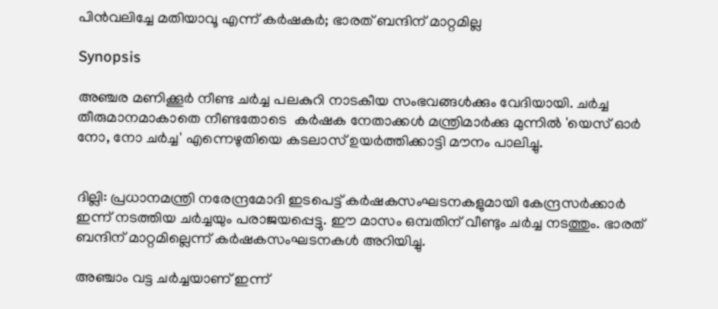പിൻവലിച്ചേ മതിയാവൂ എന്ന് കർഷകർ; ഭാരത് ബന്ദിന് മാറ്റമില്ല

Synopsis

അഞ്ചര മണിക്കൂർ നീണ്ട ചർച്ച പലകുറി നാടകീയ സംഭവങ്ങൾക്കും വേദിയായി. ചര്‍ച്ച തീരുമാനമാകാതെ നീണ്ടതോടെ  കര്‍ഷക നേതാക്കള്‍ മന്ത്രിമാര്‍ക്കു മുന്നില്‍ 'യെസ് ഓര്‍ നോ, നോ ചര്‍ച്ച' എന്നെഴുതിയെ കടലാസ് ഉയര്‍ത്തിക്കാട്ടി മൗനം പാലിച്ചു.


ദില്ലി: പ്രധാനമന്ത്രി നരേന്ദ്രമോദി ഇടപെട്ട് കർഷകസംഘടനകളുമായി കേന്ദ്രസർക്കാർ ഇന്ന് നടത്തിയ ചർച്ചയും പരാജയപ്പെട്ടു. ഈ മാസം ഒമ്പതിന് വീണ്ടും ചർച്ച നടത്തും. ഭാരത് ബന്ദിന് മാറ്റമില്ലെന്ന് കർഷകസംഘടനകൾ അറിയിച്ചു.

അഞ്ചാം വട്ട ചർച്ചയാണ് ഇന്ന്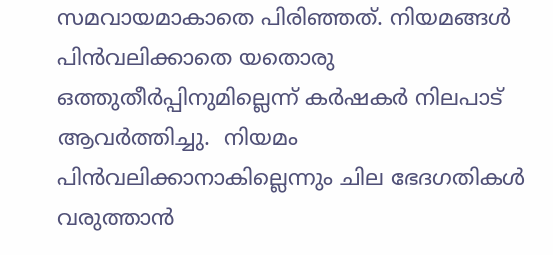സമവായമാകാതെ പിരിഞ്ഞത്. നിയമങ്ങൾ പിൻവലിക്കാതെ യതൊരു ഒത്തുതീർപ്പിനുമില്ലെന്ന് കർഷകർ നിലപാട് ആവർത്തിച്ചു.  നിയമം പിൻവലിക്കാനാകില്ലെന്നും ചില ഭേദഗതികൾ വരുത്താൻ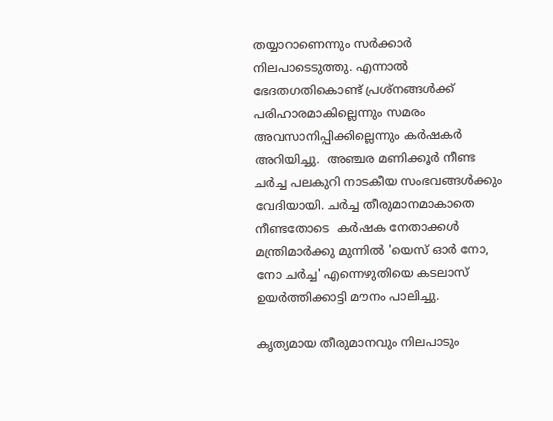തയ്യാറാണെന്നും സർക്കാർ നിലപാടെടുത്തു. എന്നാൽ ഭേദതഗതികൊണ്ട് പ്രശ്നങ്ങൾക്ക് പരിഹാരമാകില്ലെന്നും സമരം അവസാനിപ്പിക്കില്ലെന്നും ക‍ർഷകർ അറിയിച്ചു.  അഞ്ചര മണിക്കൂർ നീണ്ട ചർച്ച പലകുറി നാടകീയ സംഭവങ്ങൾക്കും വേദിയായി. ചര്‍ച്ച തീരുമാനമാകാതെ നീണ്ടതോടെ  കര്‍ഷക നേതാക്കള്‍ മന്ത്രിമാര്‍ക്കു മുന്നില്‍ 'യെസ് ഓര്‍ നോ, നോ ചര്‍ച്ച' എന്നെഴുതിയെ കടലാസ് ഉയര്‍ത്തിക്കാട്ടി മൗനം പാലിച്ചു.

കൃത്യമായ തീരുമാനവും നിലപാടും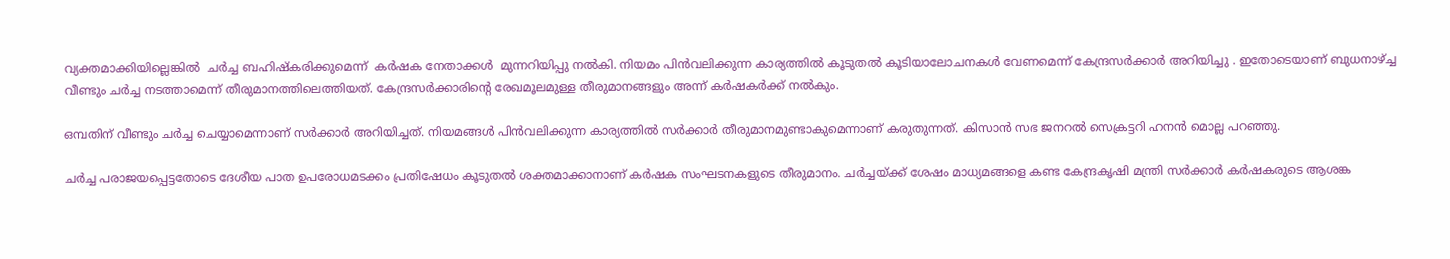വ്യക്തമാക്കിയില്ലെങ്കിൽ  ചര്‍ച്ച ബഹിഷ്‌കരിക്കുമെന്ന്  കര്‍ഷക നേതാക്കൾ  മുന്നറിയിപ്പു നല്‍കി. നിയമം പിൻവലിക്കുന്ന കാര്യത്തിൽ കൂടുതൽ കൂടിയാലോചനകൾ വേണമെന്ന് കേന്ദ്രസ‍ർക്കാർ അറിയിച്ചു . ഇതോടെയാണ് ബുധനാഴ്ച്ച വീണ്ടും ചർച്ച നടത്താമെന്ന് തീരുമാനത്തിലെത്തിയത്. കേന്ദ്രസർക്കാരിന്റെ രേഖമൂലമുള്ള തീരുമാനങ്ങളും അന്ന് കർഷകർക്ക് നൽകും.

ഒമ്പതിന് വീണ്ടും ചർച്ച ചെയ്യാമെന്നാണ് സർക്കാർ അറിയിച്ചത്. നിയമങ്ങൾ പിൻവലിക്കുന്ന കാര്യത്തിൽ സർക്കാർ തീരുമാനമുണ്ടാകുമെന്നാണ് കരുതുന്നത്. കിസാൻ സഭ ജനറൽ സെക്രട്ടറി ഹനൻ മൊല്ല പറഞ്ഞു.

ചർച്ച പരാജയപ്പെട്ടതോടെ ദേശീയ പാത ഉപരോധമടക്കം പ്രതിഷേധം കൂടുതൽ ശക്തമാക്കാനാണ് ക‍ർഷക സംഘടനകളുടെ തീരുമാനം. ചർച്ചയ്ക്ക് ശേഷം മാധ്യമങ്ങളെ കണ്ട കേന്ദ്രകൃഷി മന്ത്രി സ‍ർക്കാർ ക‍ർഷകരുടെ ആശങ്ക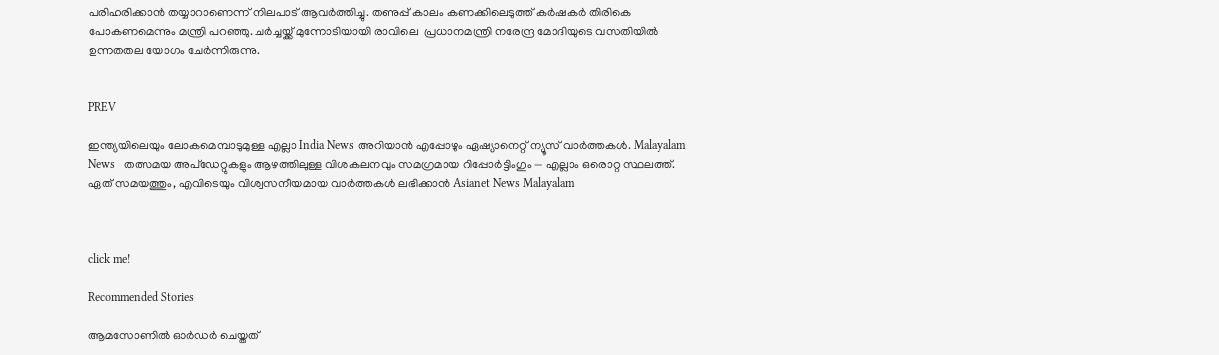പരിഹരിക്കാൻ തയ്യാറാണെന്ന് നിലപാട് ആവർത്തിച്ചു. തണുപ്പ് കാലം കണക്കിലെടുത്ത് ക‌ർഷകർ തിരികെ പോകണമെന്നും മന്ത്രി പറഞ്ഞു. ചര്‍ച്ചയ്ക്ക് മുന്നോടിയായി രാവിലെ  പ്രധാനമന്ത്രി നരേന്ദ്ര മോദിയുടെ വസതിയില്‍  ഉന്നതതല യോഗം ചേർന്നിരുന്നു.


PREV

ഇന്ത്യയിലെയും ലോകമെമ്പാടുമുള്ള എല്ലാ India News അറിയാൻ എപ്പോഴും ഏഷ്യാനെറ്റ് ന്യൂസ് വാർത്തകൾ. Malayalam News   തത്സമയ അപ്‌ഡേറ്റുകളും ആഴത്തിലുള്ള വിശകലനവും സമഗ്രമായ റിപ്പോർട്ടിംഗും — എല്ലാം ഒരൊറ്റ സ്ഥലത്ത്. ഏത് സമയത്തും, എവിടെയും വിശ്വസനീയമായ വാർത്തകൾ ലഭിക്കാൻ Asianet News Malayalam



click me!

Recommended Stories

ആമസോണിൽ ഓർഡർ ചെയ്തത്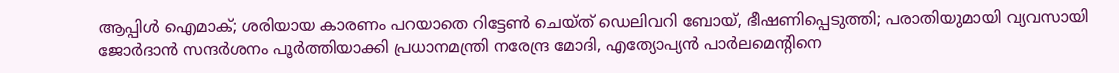ആപ്പിൾ ഐമാക്; ശരിയായ കാരണം പറയാതെ റിട്ടേൺ ചെയ്ത് ഡെലിവറി ബോയ്, ഭീഷണിപ്പെടുത്തി; പരാതിയുമായി വ്യവസായി
ജോർദാൻ സന്ദർശനം പൂർത്തിയാക്കി പ്രധാനമന്ത്രി നരേന്ദ്ര മോദി, എത്യോപ്യൻ പാർലമെന്‍റിനെ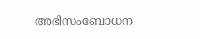അഭിസംബോധന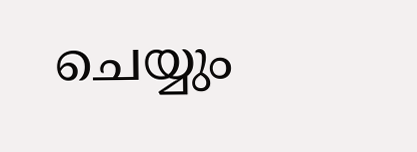ചെയ്യും